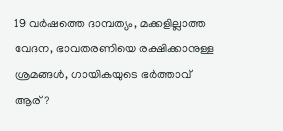19 വര്‍ഷത്തെ ദാമ്പത്യം, മക്കളില്ലാത്ത വേദന, ഭാവതരണിയെ രക്ഷിക്കാനുള്ള ശ്രമങ്ങൾ, ഗായികയുടെ ഭര്‍ത്താവ് ആര്?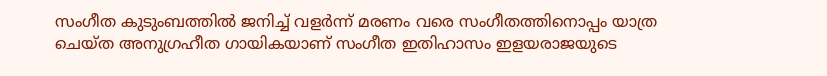സംഗീത കുടുംബത്തിൽ ജനിച്ച് വളർന്ന് മരണം വരെ സംഗീതത്തിനൊപ്പം യാത്ര ചെയ്ത അനുഗ്രഹീത ഗായികയാണ് സംഗീത ഇതിഹാസം ഇളയരാജയുടെ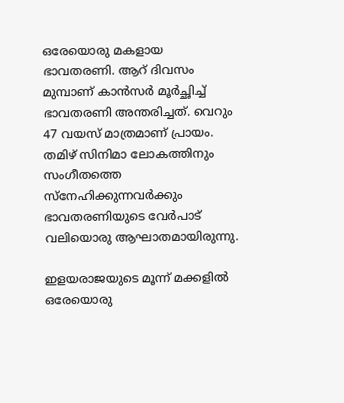ഒരേയൊരു മകളായ ഭാവതരണി. ആറ് ദിവസം മുമ്പാണ് കാൻസർ മൂർച്ഛിച്ച് ഭാവതരണി അന്തരിച്ചത്. വെറും 47 വയസ് മാത്രമാണ് പ്രായം. തമിഴ് സിനിമാ ലോകത്തിനും സംഗീതത്തെ സ്നേഹിക്കുന്നവർക്കും ഭാവതരണിയുടെ വേർപാട് വലിയൊരു ആഘാതമായിരുന്നു.

ഇളയരാജയുടെ മൂന്ന് മക്കളിൽ ഒരേയൊരു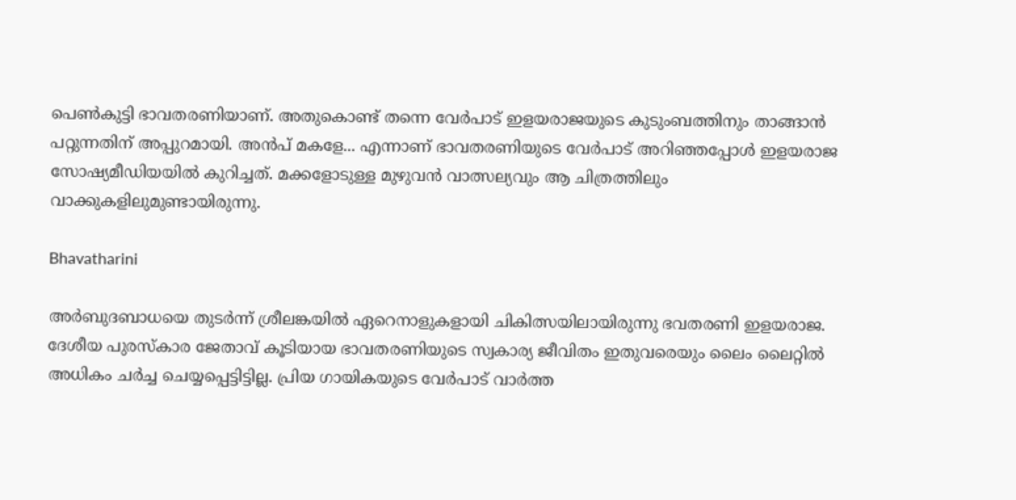പെൺകുട്ടി ഭാവതരണിയാണ്. അതുകൊണ്ട് തന്നെ വേർപാട് ഇളയരാജയുടെ കുടുംബത്തിനും താങ്ങാൻ പറ്റുന്നതിന് അപ്പുറമായി. അൻപ് മകളേ... എന്നാണ് ഭാവതരണിയുടെ വേർപാട് അറിഞ്ഞപ്പോൾ ഇളയരാജ സോഷ്യമീഡിയയിൽ കുറിച്ചത്. മക്കളോടുള്ള മുഴുവൻ വാത്സല്യവും ആ ചിത്രത്തിലും വാക്കുകളിലുമുണ്ടായിരുന്നു.

Bhavatharini

അര്‍ബുദബാധയെ തുടര്‍ന്ന് ശ്രീലങ്കയില്‍ ഏറെനാളുകളായി ചികിത്സയിലായിരുന്നു ഭവതരണി ഇളയരാജ. ദേശീയ പുരസ്കാര ജേതാവ് കൂടിയായ ഭാവതരണിയുടെ സ്വകാര്യ ജീവിതം ഇതുവരെയും ലൈം ലൈറ്റിൽ അധികം ചർച്ച ചെയ്യപ്പെട്ടിട്ടില്ല. പ്രിയ ഗായികയുടെ വേർപാട് വാർത്ത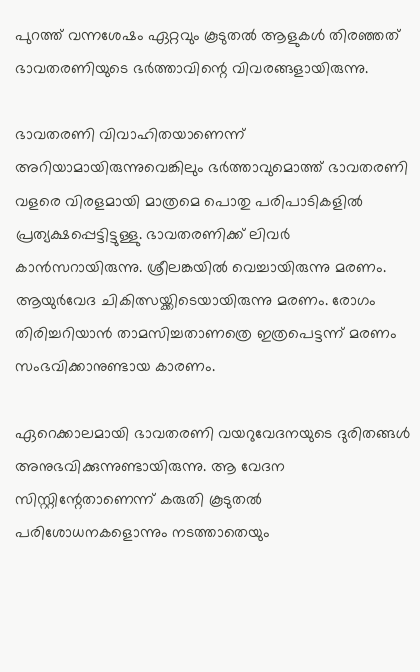പുറത്ത് വന്നശേഷം ഏറ്റവും കൂടുതൽ ആളുകൾ തിരഞ്ഞത് ഭാവതരണിയുടെ ഭർത്താവിന്റെ വിവരങ്ങളായിരുന്നു.

ഭാവതരണി വിവാഹിതയാണെന്ന് അറിയാമായിരുന്നുവെങ്കിലും ഭർത്താവുമൊത്ത് ഭാവതരണി വളരെ വിരളമായി മാത്രമെ പൊതു പരിപാടികളിൽ പ്രത്യക്ഷപ്പെട്ടിട്ടുള്ളു. ഭാവതരണിക്ക് ലിവർ കാൻസറായിരുന്നു. ശ്രീലങ്കയില്‍ വെച്ചായിരുന്നു മരണം. ആയുര്‍വേദ ചികിത്സയ്ക്കിടെയായിരുന്നു മരണം. രോഗം തിരിച്ചറിയാന്‍ താമസിച്ചതാണത്രെ ഇത്രപെട്ടന്ന് മരണം സംഭവിക്കാനുണ്ടായ കാരണം.

ഏറെക്കാലമായി ഭാവതരണി വയറുവേദനയുടെ ദുരിതങ്ങൾ അനുഭവിക്കുന്നുണ്ടായിരുന്നു. ആ വേദന സിസ്റ്റിന്റേതാണെന്ന് കരുതി കൂടുതല്‍ പരിശോധനകളൊന്നും നടത്താതെയും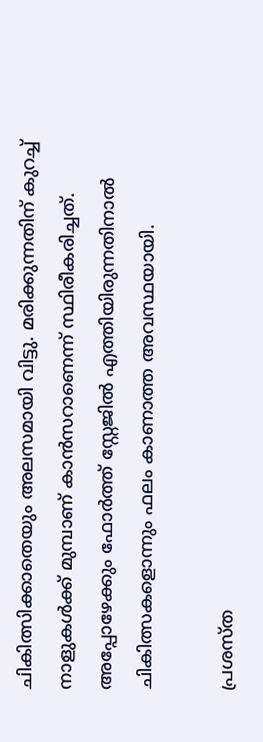ചികിത്സിക്കാതെയും അലസമായി വിട്ടു. മരിക്കുന്നതിന് കുറച്ച് നാളുകൾക്ക് മുമ്പാണ് കാൻസറാണെന്ന് സ്ഥിരീകരിച്ചത്. അപ്പോഴേക്കും ഫോർത്ത് സ്റ്റേജിൽ എത്തിയിരുന്നതിനാൽ ചികിത്സകളൊന്നും ഫലം കാണാത്ത അവസ്ഥയായി.

പ്രശസ്ത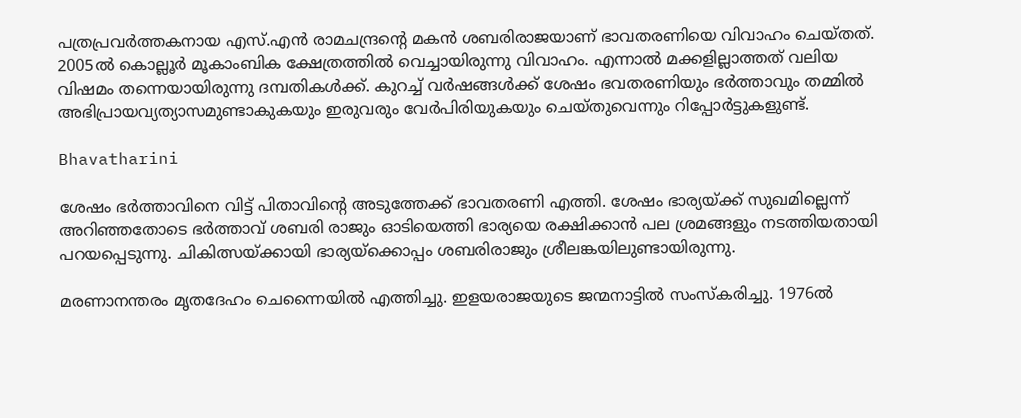പത്രപ്രവര്‍ത്തകനായ എസ്.എന്‍ രാമചന്ദ്രന്റെ മകന്‍ ശബരിരാജയാണ് ഭാവതരണിയെ വിവാഹം ചെയ്തത്. 2005ല്‍ കൊല്ലൂര്‍ മൂകാംബിക ക്ഷേത്രത്തില്‍ വെച്ചായിരുന്നു വിവാഹം. എന്നാൽ മക്കളില്ലാത്തത് വലിയ വിഷമം തന്നെയായിരുന്നു ദമ്പതികൾക്ക്. കുറച്ച് വർഷങ്ങൾക്ക് ശേഷം ഭവതരണിയും ഭർത്താവും തമ്മിൽ അഭിപ്രായവ്യത്യാസമുണ്ടാകുകയും ഇരുവരും വേർപിരിയുകയും ചെയ്തുവെന്നും റിപ്പോർട്ടുകളുണ്ട്.

Bhavatharini

ശേഷം ഭർത്താവിനെ വിട്ട് പിതാവിൻ്റെ അടുത്തേക്ക് ഭാവതരണി എത്തി. ശേഷം ഭാര്യയ്ക്ക് സുഖമില്ലെന്ന് അറിഞ്ഞതോടെ ഭർത്താവ് ശബരി രാജും ഓടിയെത്തി ഭാര്യയെ രക്ഷിക്കാൻ പല ശ്രമങ്ങളും നടത്തിയതായി പറയപ്പെടുന്നു. ചികിത്സയ്ക്കായി ഭാര്യയ്‌ക്കൊപ്പം ശബരിരാജും ശ്രീലങ്കയിലുണ്ടായിരുന്നു.

മരണാനന്തരം മൃതദേഹം ചെന്നൈയില്‍ എത്തിച്ചു. ഇളയരാജയുടെ ജന്മനാട്ടിൽ സംസ്കരിച്ചു. 1976ൽ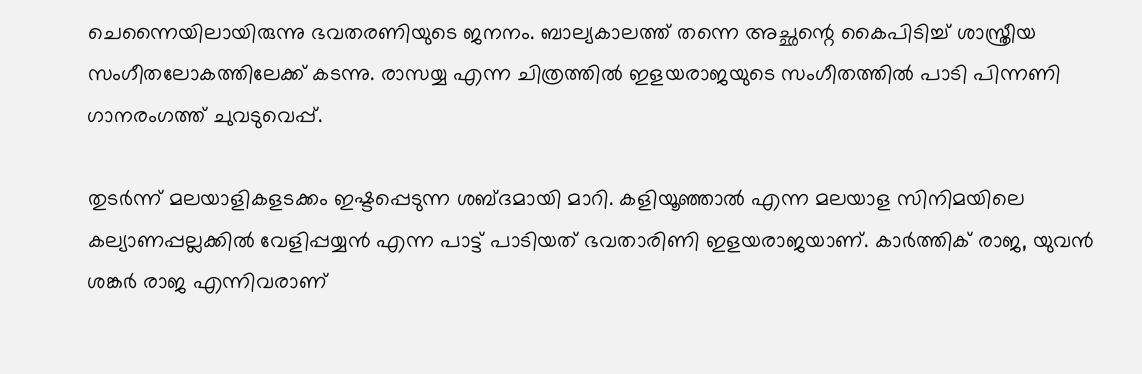ചെന്നൈയിലായിരുന്നു ഭവതരണിയുടെ ജനനം. ബാല്യകാലത്ത് തന്നെ അച്ഛന്റെ കൈപിടിച്ച് ശാസ്ത്രീയ സംഗീതലോകത്തിലേക്ക് കടന്നു. രാസയ്യ എന്ന ചിത്രത്തില്‍ ഇളയരാജയുടെ സംഗീതത്തില്‍ പാടി പിന്നണി ഗാനരംഗത്ത് ചുവടുവെപ്പ്.

തുടർന്ന് മലയാളികളടക്കം ഇഷ്ടപ്പെടുന്ന ശബ്ദമായി മാറി. കളിയൂഞ്ഞാൽ എന്ന മലയാള സിനിമയിലെ കല്യാണപ്പല്ലക്കിൽ വേളിപ്പയ്യൻ എന്ന പാട്ട് പാടിയത് ഭവതാരിണി ഇളയരാജയാണ്. കാർത്തിക് രാജ, യുവൻ ശങ്കർ രാജ എന്നിവരാണ്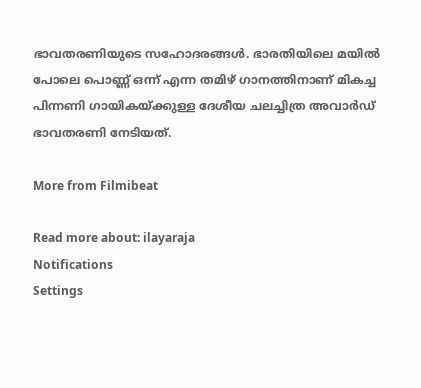ഭാവതരണിയുടെ സഹോദരങ്ങൾ. ഭാരതിയിലെ മയിൽ പോലെ പൊണ്ണ് ഒന്ന് എന്ന തമിഴ് ഗാനത്തിനാണ് മികച്ച പിന്നണി ഗായികയ്ക്കുള്ള ദേശീയ ചലച്ചിത്ര അവാർഡ് ഭാവതരണി നേടിയത്.

More from Filmibeat

Read more about: ilayaraja
Notifications
Settings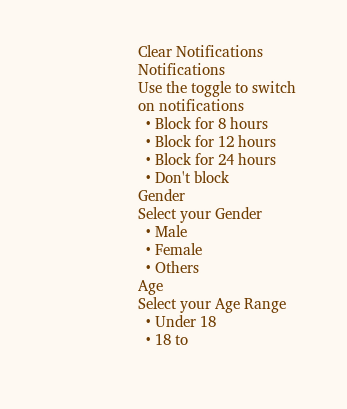Clear Notifications
Notifications
Use the toggle to switch on notifications
  • Block for 8 hours
  • Block for 12 hours
  • Block for 24 hours
  • Don't block
Gender
Select your Gender
  • Male
  • Female
  • Others
Age
Select your Age Range
  • Under 18
  • 18 to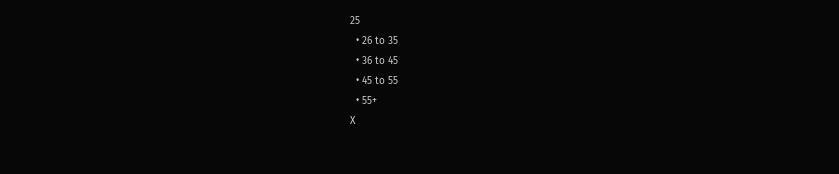25
  • 26 to 35
  • 36 to 45
  • 45 to 55
  • 55+
X